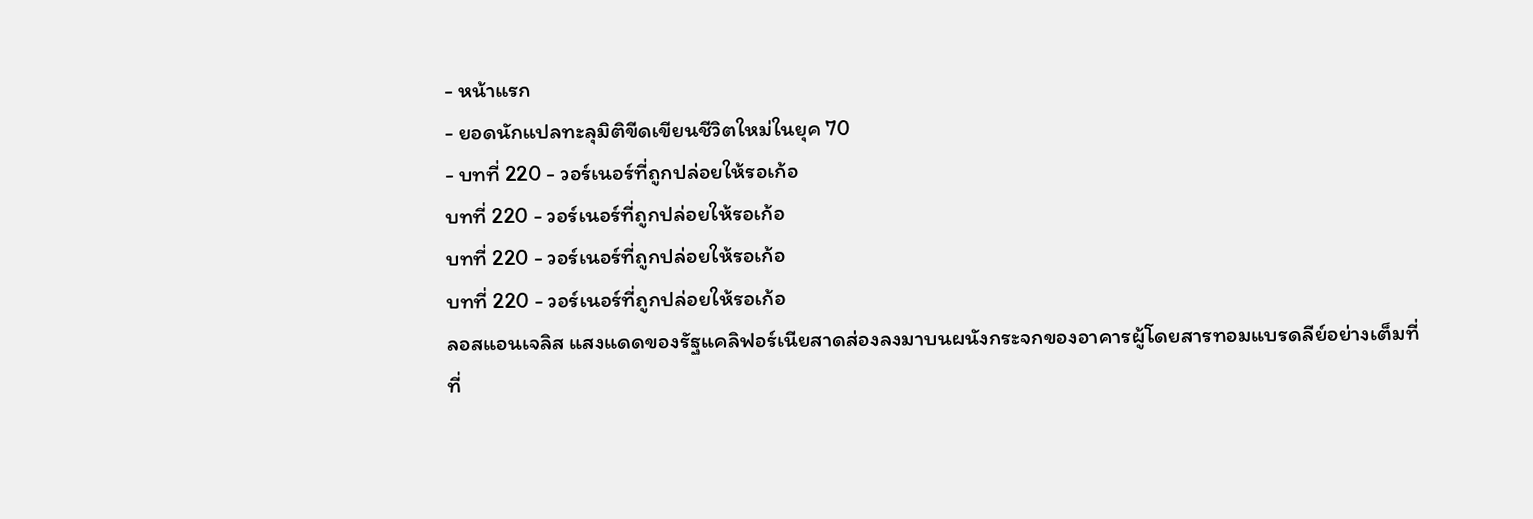- หน้าแรก
- ยอดนักแปลทะลุมิติขีดเขียนชีวิตใหม่ในยุค 70
- บทที่ 220 - วอร์เนอร์ที่ถูกปล่อยให้รอเก้อ
บทที่ 220 - วอร์เนอร์ที่ถูกปล่อยให้รอเก้อ
บทที่ 220 - วอร์เนอร์ที่ถูกปล่อยให้รอเก้อ
บทที่ 220 - วอร์เนอร์ที่ถูกปล่อยให้รอเก้อ
ลอสแอนเจลิส แสงแดดของรัฐแคลิฟอร์เนียสาดส่องลงมาบนผนังกระจกของอาคารผู้โดยสารทอมแบรดลีย์อย่างเต็มที่
ที่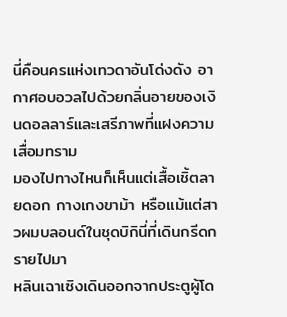นี่คือนครแห่งเทวดาอันโด่งดัง อากาศอบอวลไปด้วยกลิ่นอายของเงินดอลลาร์และเสรีภาพที่แฝงความเสื่อมทราม
มองไปทางไหนก็เห็นแต่เสื้อเชิ้ตลายดอก กางเกงขาม้า หรือแม้แต่สาวผมบลอนด์ในชุดบิกินี่ที่เดินกรีดกรายไปมา
หลินเฉาเซิงเดินออกจากประตูผู้โด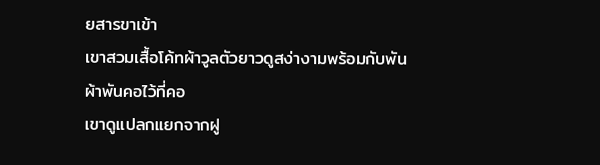ยสารขาเข้า
เขาสวมเสื้อโค้ทผ้าวูลตัวยาวดูสง่างามพร้อมกับพันผ้าพันคอไว้ที่คอ
เขาดูแปลกแยกจากฝู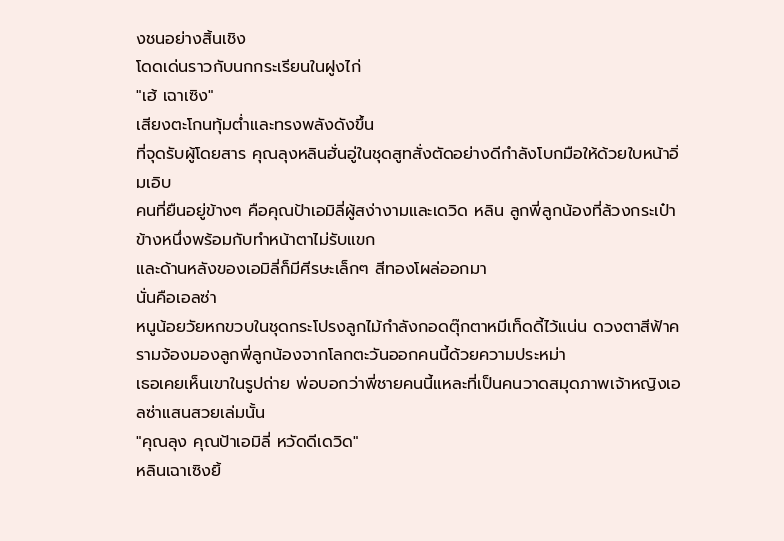งชนอย่างสิ้นเชิง
โดดเด่นราวกับนกกระเรียนในฝูงไก่
"เฮ้ เฉาเซิง"
เสียงตะโกนทุ้มต่ำและทรงพลังดังขึ้น
ที่จุดรับผู้โดยสาร คุณลุงหลินฮั่นอู่ในชุดสูทสั่งตัดอย่างดีกำลังโบกมือให้ด้วยใบหน้าอิ่มเอิบ
คนที่ยืนอยู่ข้างๆ คือคุณป้าเอมิลี่ผู้สง่างามและเดวิด หลิน ลูกพี่ลูกน้องที่ล้วงกระเป๋าข้างหนึ่งพร้อมกับทำหน้าตาไม่รับแขก
และด้านหลังของเอมิลี่ก็มีศีรษะเล็กๆ สีทองโผล่ออกมา
นั่นคือเอลซ่า
หนูน้อยวัยหกขวบในชุดกระโปรงลูกไม้กำลังกอดตุ๊กตาหมีเท็ดดี้ไว้แน่น ดวงตาสีฟ้าครามจ้องมองลูกพี่ลูกน้องจากโลกตะวันออกคนนี้ด้วยความประหม่า
เธอเคยเห็นเขาในรูปถ่าย พ่อบอกว่าพี่ชายคนนี้แหละที่เป็นคนวาดสมุดภาพเจ้าหญิงเอลซ่าแสนสวยเล่มนั้น
"คุณลุง คุณป้าเอมิลี่ หวัดดีเดวิด"
หลินเฉาเซิงยิ้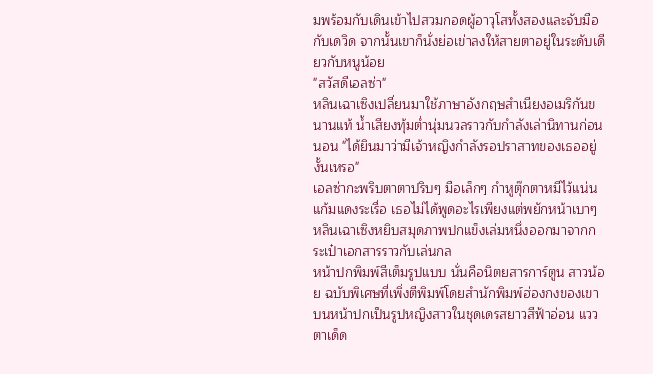มพร้อมกับเดินเข้าไปสวมกอดผู้อาวุโสทั้งสองและจับมือกับเดวิด จากนั้นเขาก็นั่งย่อเข่าลงให้สายตาอยู่ในระดับเดียวกับหนูน้อย
"สวัสดีเอลซ่า"
หลินเฉาเซิงเปลี่ยนมาใช้ภาษาอังกฤษสำเนียงอเมริกันขนานแท้ น้ำเสียงทุ้มต่ำนุ่มนวลราวกับกำลังเล่านิทานก่อนนอน "ได้ยินมาว่ามีเจ้าหญิงกำลังรอปราสาทของเธออยู่งั้นเหรอ"
เอลซ่ากะพริบตาตาปริบๆ มือเล็กๆ กำหูตุ๊กตาหมีไว้แน่น แก้มแดงระเรื่อ เธอไม่ได้พูดอะไรเพียงแต่พยักหน้าเบาๆ
หลินเฉาเซิงหยิบสมุดภาพปกแข็งเล่มหนึ่งออกมาจากกระเป๋าเอกสารราวกับเล่นกล
หน้าปกพิมพ์สีเต็มรูปแบบ นั่นคือนิตยสารการ์ตูน สาวน้อย ฉบับพิเศษที่เพิ่งตีพิมพ์โดยสำนักพิมพ์ฮ่องกงของเขา บนหน้าปกเป็นรูปหญิงสาวในชุดเดรสยาวสีฟ้าอ่อน แววตาเด็ด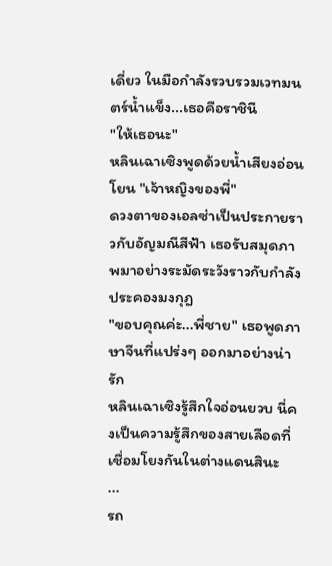เดี่ยว ในมือกำลังรวบรวมเวทมนตร์น้ำแข็ง...เธอคือราชินี
"ให้เธอนะ"
หลินเฉาเซิงพูดด้วยน้ำเสียงอ่อนโยน "เจ้าหญิงของพี่"
ดวงตาของเอลซ่าเป็นประกายราวกับอัญมณีสีฟ้า เธอรับสมุดภาพมาอย่างระมัดระวังราวกับกำลังประคองมงกุฎ
"ขอบคุณค่ะ...พี่ชาย" เธอพูดภาษาจีนที่แปร่งๆ ออกมาอย่างน่ารัก
หลินเฉาเซิงรู้สึกใจอ่อนยวบ นี่คงเป็นความรู้สึกของสายเลือดที่เชื่อมโยงกันในต่างแดนสินะ
...
รถ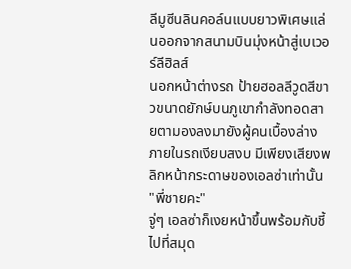ลีมูซีนลินคอล์นแบบยาวพิเศษแล่นออกจากสนามบินมุ่งหน้าสู่เบเวอร์ลีฮิลส์
นอกหน้าต่างรถ ป้ายฮอลลีวูดสีขาวขนาดยักษ์บนภูเขากำลังทอดสายตามองลงมายังผู้คนเบื้องล่าง
ภายในรถเงียบสงบ มีเพียงเสียงพลิกหน้ากระดาษของเอลซ่าเท่านั้น
"พี่ชายคะ"
จู่ๆ เอลซ่าก็เงยหน้าขึ้นพร้อมกับชี้ไปที่สมุด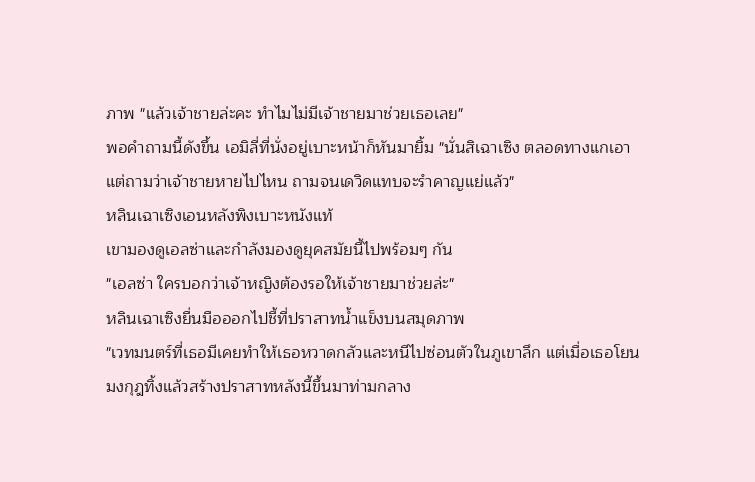ภาพ "แล้วเจ้าชายล่ะคะ ทำไมไม่มีเจ้าชายมาช่วยเธอเลย"
พอคำถามนี้ดังขึ้น เอมิลี่ที่นั่งอยู่เบาะหน้าก็หันมายิ้ม "นั่นสิเฉาเซิง ตลอดทางแกเอาแต่ถามว่าเจ้าชายหายไปไหน ถามจนเดวิดแทบจะรำคาญแย่แล้ว"
หลินเฉาเซิงเอนหลังพิงเบาะหนังแท้
เขามองดูเอลซ่าและกำลังมองดูยุคสมัยนี้ไปพร้อมๆ กัน
"เอลซ่า ใครบอกว่าเจ้าหญิงต้องรอให้เจ้าชายมาช่วยล่ะ"
หลินเฉาเซิงยื่นมือออกไปชี้ที่ปราสาทน้ำแข็งบนสมุดภาพ
"เวทมนตร์ที่เธอมีเคยทำให้เธอหวาดกลัวและหนีไปซ่อนตัวในภูเขาลึก แต่เมื่อเธอโยนมงกุฎทิ้งแล้วสร้างปราสาทหลังนี้ขึ้นมาท่ามกลาง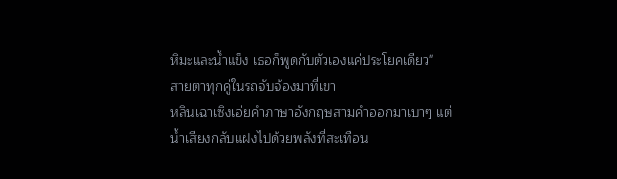หิมะและน้ำแข็ง เธอก็พูดกับตัวเองแค่ประโยคเดียว"
สายตาทุกคู่ในรถจับจ้องมาที่เขา
หลินเฉาเซิงเอ่ยคำภาษาอังกฤษสามคำออกมาเบาๆ แต่น้ำเสียงกลับแฝงไปด้วยพลังที่สะเทือน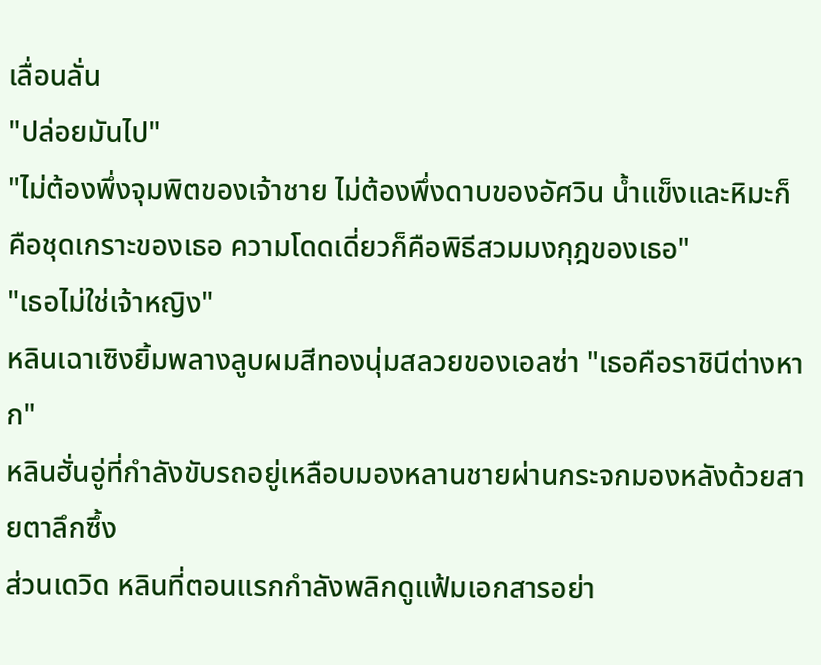เลื่อนลั่น
"ปล่อยมันไป"
"ไม่ต้องพึ่งจุมพิตของเจ้าชาย ไม่ต้องพึ่งดาบของอัศวิน น้ำแข็งและหิมะก็คือชุดเกราะของเธอ ความโดดเดี่ยวก็คือพิธีสวมมงกุฎของเธอ"
"เธอไม่ใช่เจ้าหญิง"
หลินเฉาเซิงยิ้มพลางลูบผมสีทองนุ่มสลวยของเอลซ่า "เธอคือราชินีต่างหาก"
หลินฮั่นอู่ที่กำลังขับรถอยู่เหลือบมองหลานชายผ่านกระจกมองหลังด้วยสายตาลึกซึ้ง
ส่วนเดวิด หลินที่ตอนแรกกำลังพลิกดูแฟ้มเอกสารอย่า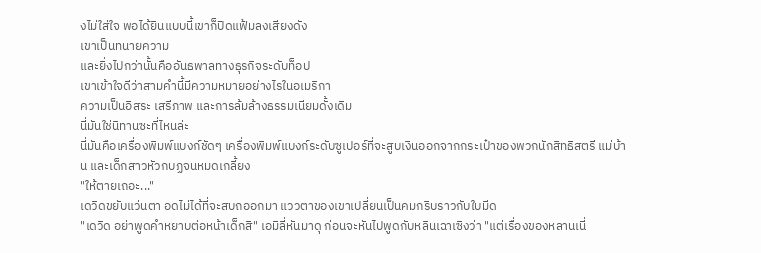งไม่ใส่ใจ พอได้ยินแบบนี้เขาก็ปิดแฟ้มลงเสียงดัง
เขาเป็นทนายความ
และยิ่งไปกว่านั้นคืออันธพาลทางธุรกิจระดับท็อป
เขาเข้าใจดีว่าสามคำนี้มีความหมายอย่างไรในอเมริกา
ความเป็นอิสระ เสรีภาพ และการล้มล้างธรรมเนียมดั้งเดิม
นี่มันใช่นิทานซะที่ไหนล่ะ
นี่มันคือเครื่องพิมพ์แบงก์ชัดๆ เครื่องพิมพ์แบงก์ระดับซูเปอร์ที่จะสูบเงินออกจากกระเป๋าของพวกนักสิทธิสตรี แม่บ้าน และเด็กสาวหัวกบฏจนหมดเกลี้ยง
"ให้ตายเถอะ..."
เดวิดขยับแว่นตา อดไม่ได้ที่จะสบถออกมา แววตาของเขาเปลี่ยนเป็นคมกริบราวกับใบมีด
"เดวิด อย่าพูดคำหยาบต่อหน้าเด็กสิ" เอมิลี่หันมาดุ ก่อนจะหันไปพูดกับหลินเฉาเซิงว่า "แต่เรื่องของหลานเนี่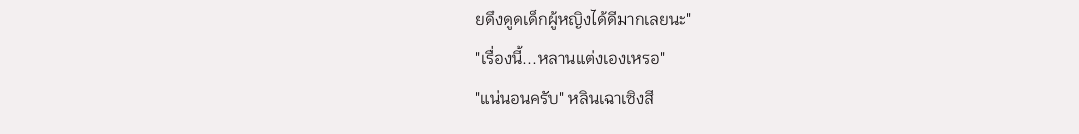ยดึงดูดเด็กผู้หญิงได้ดีมากเลยนะ"
"เรื่องนี้...หลานแต่งเองเหรอ"
"แน่นอนครับ" หลินเฉาเซิงสี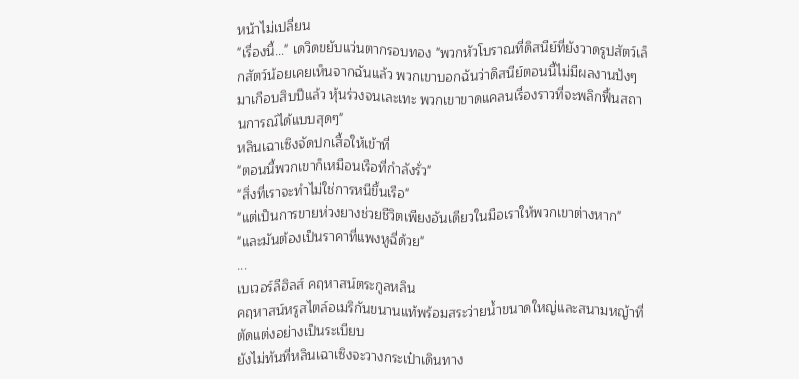หน้าไม่เปลี่ยน
"เรื่องนี้..." เดวิดขยับแว่นตากรอบทอง "พวกหัวโบราณที่ดิสนีย์ที่ยังวาดรูปสัตว์เล็กสัตว์น้อยเคยเห็นจากฉันแล้ว พวกเขาบอกฉันว่าดิสนีย์ตอนนี้ไม่มีผลงานปังๆ มาเกือบสิบปีแล้ว หุ้นร่วงจนเละเทะ พวกเขาขาดแคลนเรื่องราวที่จะพลิกฟื้นสถานการณ์ได้แบบสุดๆ"
หลินเฉาเซิงจัดปกเสื้อให้เข้าที่
"ตอนนี้พวกเขาก็เหมือนเรือที่กำลังรั่ว"
"สิ่งที่เราจะทำไม่ใช่การหนีขึ้นเรือ"
"แต่เป็นการขายห่วงยางช่วยชีวิตเพียงอันเดียวในมือเราให้พวกเขาต่างหาก"
"และมันต้องเป็นราคาที่แพงหูฉี่ด้วย"
...
เบเวอร์ลีฮิลส์ คฤหาสน์ตระกูลหลิน
คฤหาสน์หรูสไตล์อเมริกันขนานแท้พร้อมสระว่ายน้ำขนาดใหญ่และสนามหญ้าที่ตัดแต่งอย่างเป็นระเบียบ
ยังไม่ทันที่หลินเฉาเซิงจะวางกระเป๋าเดินทาง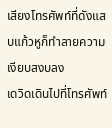เสียงโทรศัพท์ที่ดังแสบแก้วหูก็ทำลายความเงียบสงบลง
เดวิดเดินไปที่โทรศัพท์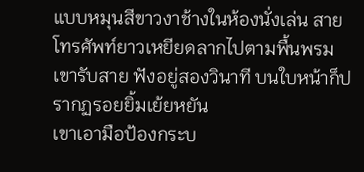แบบหมุนสีขาวงาช้างในห้องนั่งเล่น สายโทรศัพท์ยาวเหยียดลากไปตามพื้นพรม
เขารับสาย ฟังอยู่สองวินาที บนใบหน้าก็ปรากฏรอยยิ้มเย้ยหยัน
เขาเอามือป้องกระบ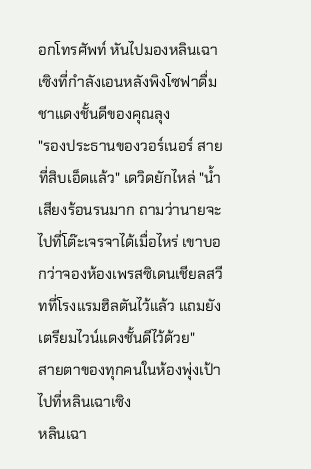อกโทรศัพท์ หันไปมองหลินเฉาเซิงที่กำลังเอนหลังพิงโซฟาดื่มชาแดงชั้นดีของคุณลุง
"รองประธานของวอร์เนอร์ สายที่สิบเอ็ดแล้ว" เดวิดยักไหล่ "น้ำเสียงร้อนรนมาก ถามว่านายจะไปที่โต๊ะเจรจาได้เมื่อไหร่ เขาบอกว่าจองห้องเพรสซิเดนเชียลสวีทที่โรงแรมฮิลตันไว้แล้ว แถมยังเตรียมไวน์แดงชั้นดีไว้ด้วย"
สายตาของทุกคนในห้องพุ่งเป้าไปที่หลินเฉาเซิง
หลินเฉา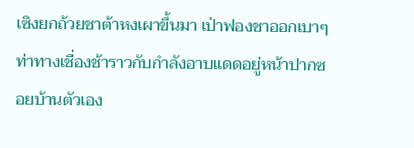เซิงยกถ้วยชาต้าหงเผาขึ้นมา เป่าฟองชาออกเบาๆ ท่าทางเชื่องช้าราวกับกำลังอาบแดดอยู่หน้าปากซอยบ้านตัวเอง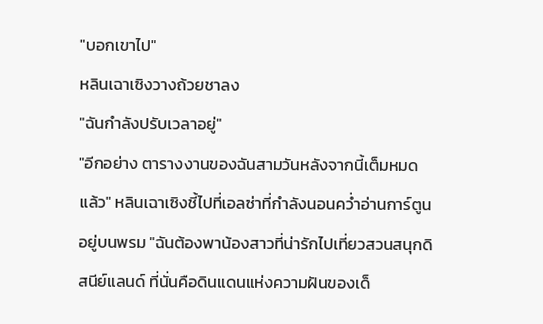"บอกเขาไป"
หลินเฉาเซิงวางถ้วยชาลง
"ฉันกำลังปรับเวลาอยู่"
"อีกอย่าง ตารางงานของฉันสามวันหลังจากนี้เต็มหมดแล้ว" หลินเฉาเซิงชี้ไปที่เอลซ่าที่กำลังนอนคว่ำอ่านการ์ตูนอยู่บนพรม "ฉันต้องพาน้องสาวที่น่ารักไปเที่ยวสวนสนุกดิสนีย์แลนด์ ที่นั่นคือดินแดนแห่งความฝันของเด็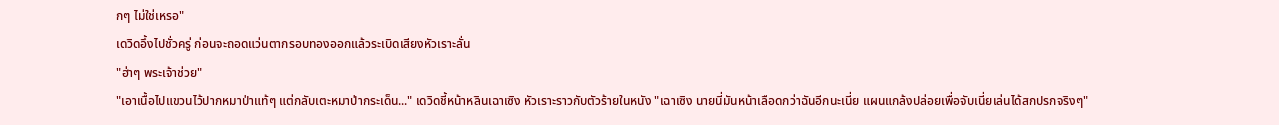กๆ ไม่ใช่เหรอ"
เดวิดอึ้งไปชั่วครู่ ก่อนจะถอดแว่นตากรอบทองออกแล้วระเบิดเสียงหัวเราะลั่น
"ฮ่าๆ พระเจ้าช่วย"
"เอาเนื้อไปแขวนไว้ปากหมาป่าแท้ๆ แต่กลับเตะหมาป่ากระเด็น..." เดวิดชี้หน้าหลินเฉาเซิง หัวเราะราวกับตัวร้ายในหนัง "เฉาเซิง นายนี่มันหน้าเลือดกว่าฉันอีกนะเนี่ย แผนแกล้งปล่อยเพื่อจับเนี่ยเล่นได้สกปรกจริงๆ"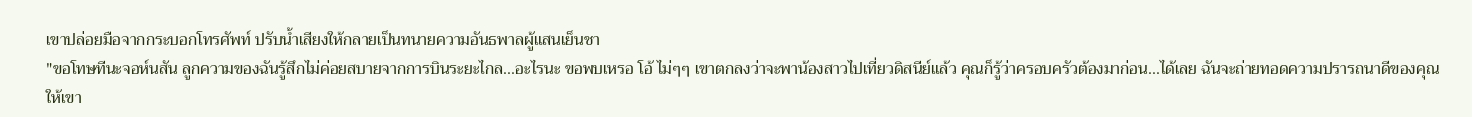เขาปล่อยมือจากกระบอกโทรศัพท์ ปรับน้ำเสียงให้กลายเป็นทนายความอันธพาลผู้แสนเย็นชา
"ขอโทษทีนะจอห์นสัน ลูกความของฉันรู้สึกไม่ค่อยสบายจากการบินระยะไกล...อะไรนะ ขอพบเหรอ โอ้ ไม่ๆๆ เขาตกลงว่าจะพาน้องสาวไปเที่ยวดิสนีย์แล้ว คุณก็รู้ว่าครอบครัวต้องมาก่อน...ได้เลย ฉันจะถ่ายทอดความปรารถนาดีของคุณให้เขา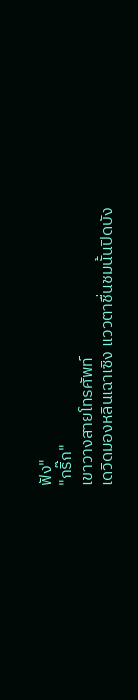ฟัง"
"กริ๊ก"
เขาวางสายโทรศัพท์
เดวิดมองหลินเฉาเซิง แววตาชื่นชมนั้นปิดบัง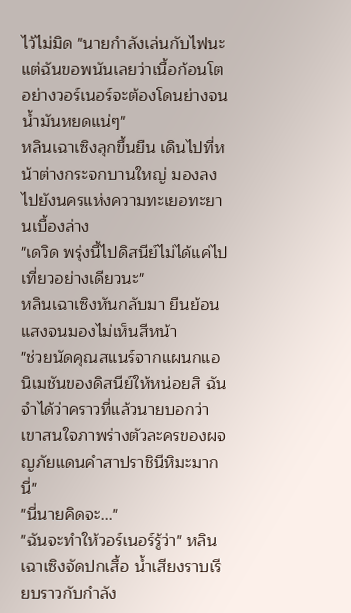ไว้ไม่มิด "นายกำลังเล่นกับไฟนะ แต่ฉันขอพนันเลยว่าเนื้อก้อนโตอย่างวอร์เนอร์จะต้องโดนย่างจนน้ำมันหยดแน่ๆ"
หลินเฉาเซิงลุกขึ้นยืน เดินไปที่หน้าต่างกระจกบานใหญ่ มองลงไปยังนครแห่งความทะเยอทะยานเบื้องล่าง
"เดวิด พรุ่งนี้ไปดิสนีย์ไม่ได้แค่ไปเที่ยวอย่างเดียวนะ"
หลินเฉาเซิงหันกลับมา ยืนย้อนแสงจนมองไม่เห็นสีหน้า
"ช่วยนัดคุณสแนร์จากแผนกแอนิเมชันของดิสนีย์ให้หน่อยสิ ฉันจำได้ว่าคราวที่แล้วนายบอกว่าเขาสนใจภาพร่างตัวละครของผจญภัยแดนคำสาปราชินีหิมะมากนี่"
"นี่นายคิดจะ..."
"ฉันจะทำให้วอร์เนอร์รู้ว่า" หลินเฉาเซิงจัดปกเสื้อ น้ำเสียงราบเรียบราวกับกำลัง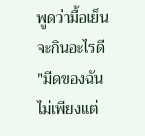พูดว่ามื้อเย็นจะกินอะไรดี "มีดของฉันไม่เพียงแต่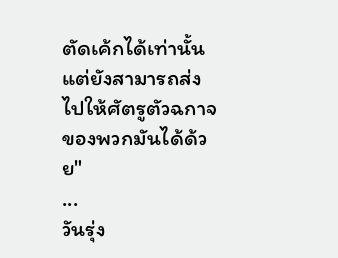ตัดเค้กได้เท่านั้น แต่ยังสามารถส่งไปให้ศัตรูตัวฉกาจของพวกมันได้ด้วย"
...
วันรุ่ง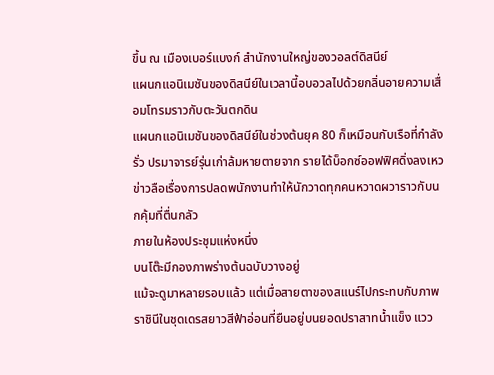ขึ้น ณ เมืองเบอร์แบงก์ สำนักงานใหญ่ของวอลต์ดิสนีย์
แผนกแอนิเมชันของดิสนีย์ในเวลานี้อบอวลไปด้วยกลิ่นอายความเสื่อมโทรมราวกับตะวันตกดิน
แผนกแอนิเมชันของดิสนีย์ในช่วงต้นยุค 80 ก็เหมือนกับเรือที่กำลังรั่ว ปรมาจารย์รุ่นเก่าล้มหายตายจาก รายได้บ็อกซ์ออฟฟิศดิ่งลงเหว ข่าวลือเรื่องการปลดพนักงานทำให้นักวาดทุกคนหวาดผวาราวกับนกคุ้มที่ตื่นกลัว
ภายในห้องประชุมแห่งหนึ่ง
บนโต๊ะมีกองภาพร่างต้นฉบับวางอยู่
แม้จะดูมาหลายรอบแล้ว แต่เมื่อสายตาของสแนร์ไปกระทบกับภาพราชินีในชุดเดรสยาวสีฟ้าอ่อนที่ยืนอยู่บนยอดปราสาทน้ำแข็ง แวว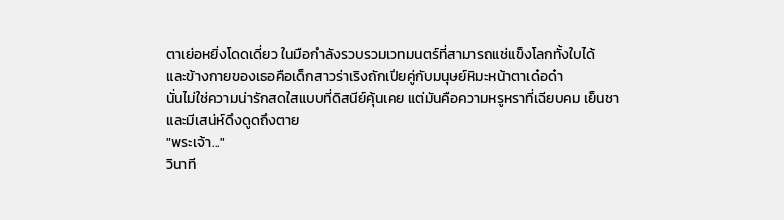ตาเย่อหยิ่งโดดเดี่ยว ในมือกำลังรวบรวมเวทมนตร์ที่สามารถแช่แข็งโลกทั้งใบได้
และข้างกายของเธอคือเด็กสาวร่าเริงถักเปียคู่กับมนุษย์หิมะหน้าตาเด๋อด๋า
นั่นไม่ใช่ความน่ารักสดใสแบบที่ดิสนีย์คุ้นเคย แต่มันคือความหรูหราที่เฉียบคม เย็นชา และมีเสน่ห์ดึงดูดถึงตาย
"พระเจ้า..."
วินาที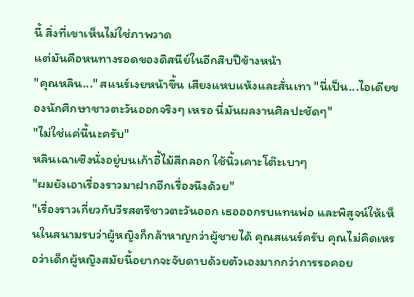นี้ สิ่งที่เขาเห็นไม่ใช่ภาพวาด
แต่มันคือหนทางรอดของดิสนีย์ในอีกสิบปีข้างหน้า
"คุณหลิน..." สแนร์เงยหน้าขึ้น เสียงแหบแห้งและสั่นเทา "นี่เป็น...ไอเดียของนักศึกษาชาวตะวันออกจริงๆ เหรอ นี่มันผลงานศิลปะชัดๆ"
"ไม่ใช่แค่นี้นะครับ"
หลินเฉาเซิงนั่งอยู่บนเก้าอี้ไม้สีถลอก ใช้นิ้วเคาะโต๊ะเบาๆ
"ผมยังเอาเรื่องราวมาฝากอีกเรื่องนึงด้วย"
"เรื่องราวเกี่ยวกับวีรสตรีชาวตะวันออก เธอออกรบแทนพ่อ และพิสูจน์ให้เห็นในสนามรบว่าผู้หญิงก็กล้าหาญกว่าผู้ชายได้ คุณสแนร์ครับ คุณไม่คิดเหรอว่าเด็กผู้หญิงสมัยนี้อยากจะจับดาบด้วยตัวเองมากกว่าการรอคอย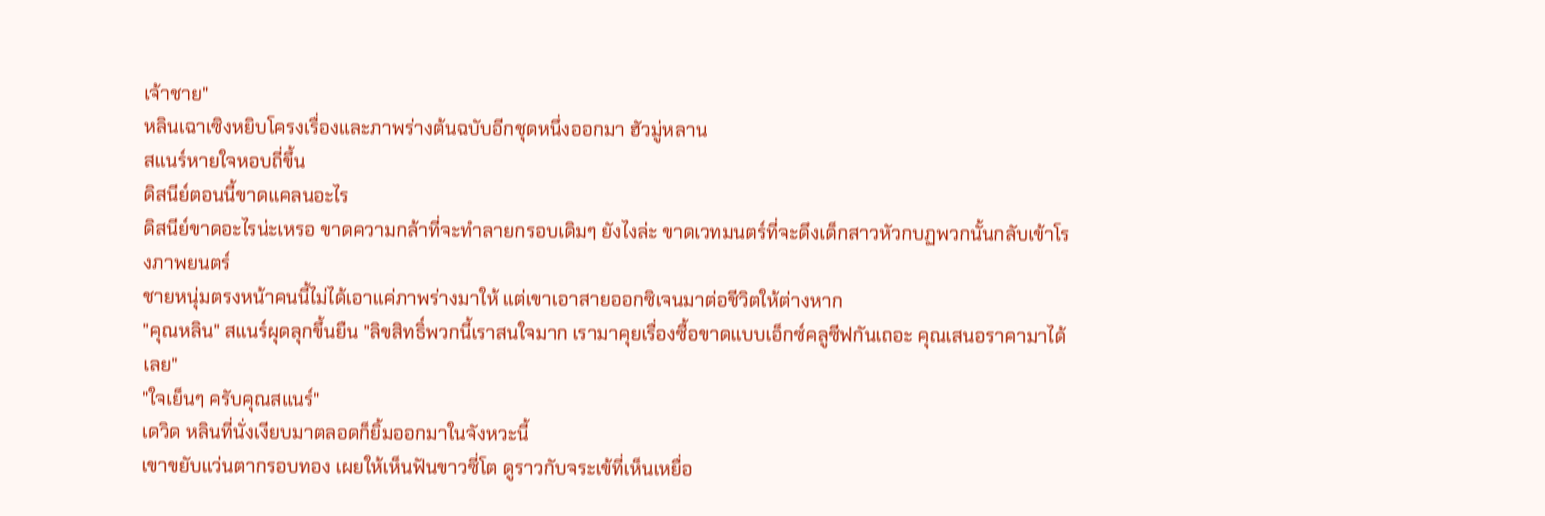เจ้าชาย"
หลินเฉาเซิงหยิบโครงเรื่องและภาพร่างต้นฉบับอีกชุดหนึ่งออกมา ฮัวมู่หลาน
สแนร์หายใจหอบถี่ขึ้น
ดิสนีย์ตอนนี้ขาดแคลนอะไร
ดิสนีย์ขาดอะไรน่ะเหรอ ขาดความกล้าที่จะทำลายกรอบเดิมๆ ยังไงล่ะ ขาดเวทมนตร์ที่จะดึงเด็กสาวหัวกบฏพวกนั้นกลับเข้าโรงภาพยนตร์
ชายหนุ่มตรงหน้าคนนี้ไม่ได้เอาแค่ภาพร่างมาให้ แต่เขาเอาสายออกซิเจนมาต่อชีวิตให้ต่างหาก
"คุณหลิน" สแนร์ผุดลุกขึ้นยืน "ลิขสิทธิ์พวกนี้เราสนใจมาก เรามาคุยเรื่องซื้อขาดแบบเอ็กซ์คลูซีฟกันเถอะ คุณเสนอราคามาได้เลย"
"ใจเย็นๆ ครับคุณสแนร์"
เดวิด หลินที่นั่งเงียบมาตลอดก็ยิ้มออกมาในจังหวะนี้
เขาขยับแว่นตากรอบทอง เผยให้เห็นฟันขาวซี่โต ดูราวกับจระเข้ที่เห็นเหยื่อ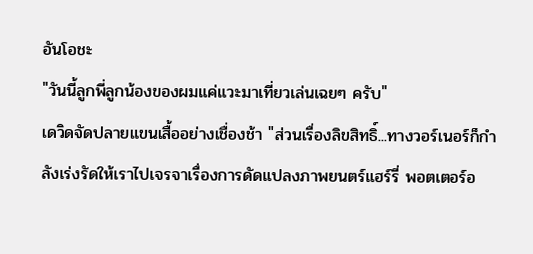อันโอชะ
"วันนี้ลูกพี่ลูกน้องของผมแค่แวะมาเที่ยวเล่นเฉยๆ ครับ"
เดวิดจัดปลายแขนเสื้ออย่างเชื่องช้า "ส่วนเรื่องลิขสิทธิ์...ทางวอร์เนอร์ก็กำลังเร่งรัดให้เราไปเจรจาเรื่องการดัดแปลงภาพยนตร์แฮร์รี่ พอตเตอร์อ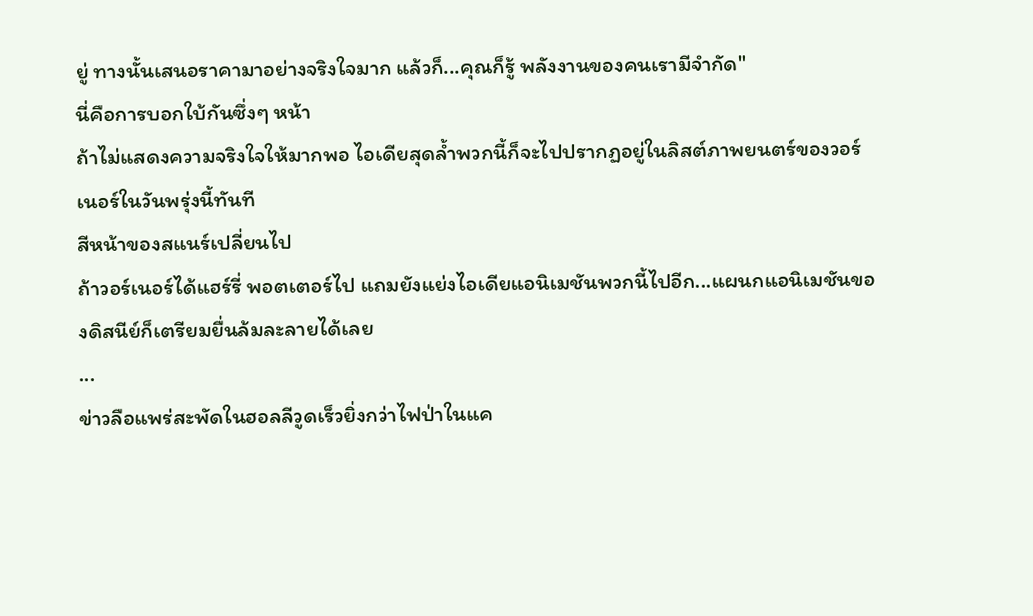ยู่ ทางนั้นเสนอราคามาอย่างจริงใจมาก แล้วก็...คุณก็รู้ พลังงานของคนเรามีจำกัด"
นี่คือการบอกใบ้กันซึ่งๆ หน้า
ถ้าไม่แสดงความจริงใจให้มากพอ ไอเดียสุดล้ำพวกนี้ก็จะไปปรากฏอยู่ในลิสต์ภาพยนตร์ของวอร์เนอร์ในวันพรุ่งนี้ทันที
สีหน้าของสแนร์เปลี่ยนไป
ถ้าวอร์เนอร์ได้แฮร์รี่ พอตเตอร์ไป แถมยังแย่งไอเดียแอนิเมชันพวกนี้ไปอีก...แผนกแอนิเมชันของดิสนีย์ก็เตรียมยื่นล้มละลายได้เลย
...
ข่าวลือแพร่สะพัดในฮอลลีวูดเร็วยิ่งกว่าไฟป่าในแค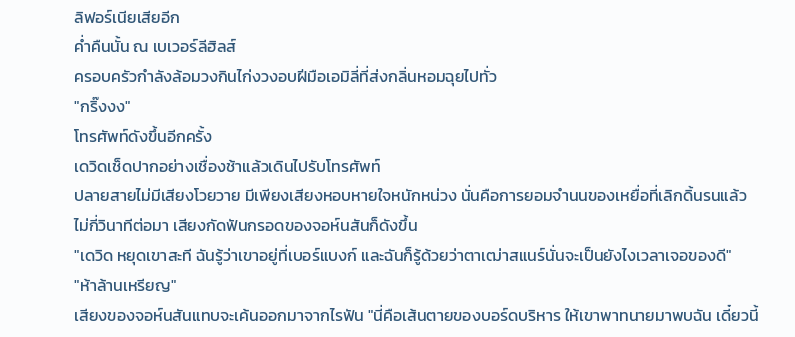ลิฟอร์เนียเสียอีก
ค่ำคืนนั้น ณ เบเวอร์ลีฮิลส์
ครอบครัวกำลังล้อมวงกินไก่งวงอบฝีมือเอมิลี่ที่ส่งกลิ่นหอมฉุยไปทั่ว
"กริ๊งงง"
โทรศัพท์ดังขึ้นอีกครั้ง
เดวิดเช็ดปากอย่างเชื่องช้าแล้วเดินไปรับโทรศัพท์
ปลายสายไม่มีเสียงโวยวาย มีเพียงเสียงหอบหายใจหนักหน่วง นั่นคือการยอมจำนนของเหยื่อที่เลิกดิ้นรนแล้ว
ไม่กี่วินาทีต่อมา เสียงกัดฟันกรอดของจอห์นสันก็ดังขึ้น
"เดวิด หยุดเขาสะที ฉันรู้ว่าเขาอยู่ที่เบอร์แบงก์ และฉันก็รู้ด้วยว่าตาเฒ่าสแนร์นั่นจะเป็นยังไงเวลาเจอของดี"
"ห้าล้านเหรียญ"
เสียงของจอห์นสันแทบจะเค้นออกมาจากไรฟัน "นี่คือเส้นตายของบอร์ดบริหาร ให้เขาพาทนายมาพบฉัน เดี๋ยวนี้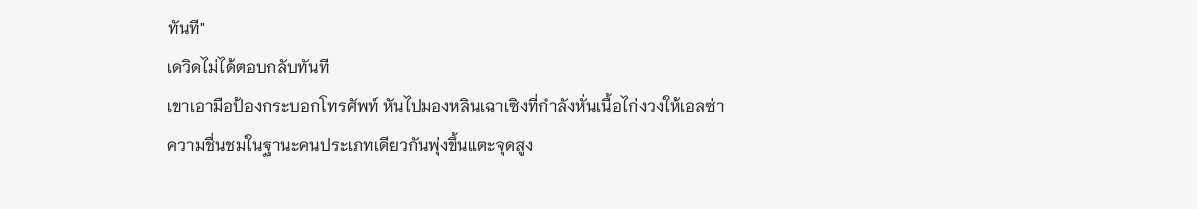ทันที"
เดวิดไม่ได้ตอบกลับทันที
เขาเอามือป้องกระบอกโทรศัพท์ หันไปมองหลินเฉาเซิงที่กำลังหั่นเนื้อไก่งวงให้เอลซ่า
ความชื่นชมในฐานะคนประเภทเดียวกันพุ่งขึ้นแตะจุดสูง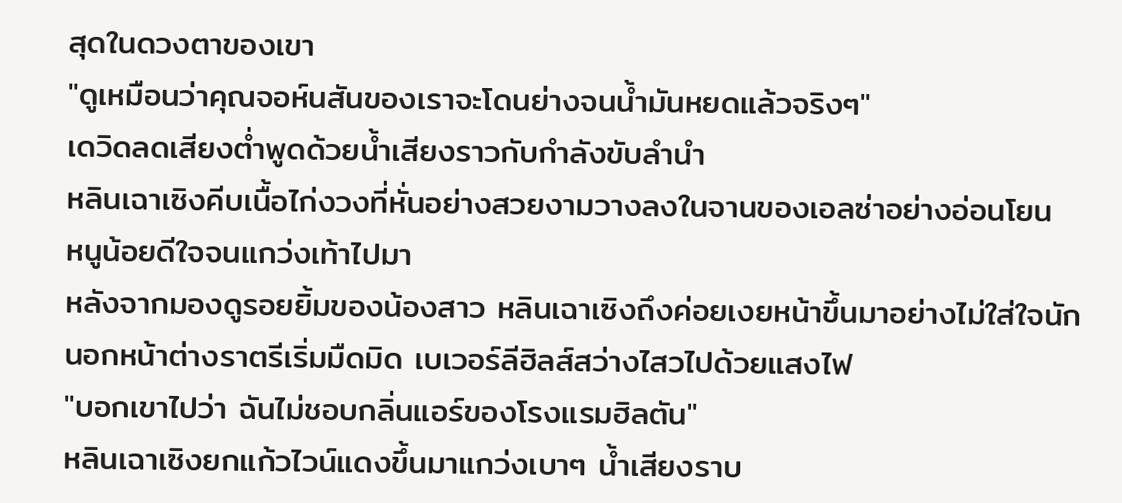สุดในดวงตาของเขา
"ดูเหมือนว่าคุณจอห์นสันของเราจะโดนย่างจนน้ำมันหยดแล้วจริงๆ"
เดวิดลดเสียงต่ำพูดด้วยน้ำเสียงราวกับกำลังขับลำนำ
หลินเฉาเซิงคีบเนื้อไก่งวงที่หั่นอย่างสวยงามวางลงในจานของเอลซ่าอย่างอ่อนโยน
หนูน้อยดีใจจนแกว่งเท้าไปมา
หลังจากมองดูรอยยิ้มของน้องสาว หลินเฉาเซิงถึงค่อยเงยหน้าขึ้นมาอย่างไม่ใส่ใจนัก
นอกหน้าต่างราตรีเริ่มมืดมิด เบเวอร์ลีฮิลส์สว่างไสวไปด้วยแสงไฟ
"บอกเขาไปว่า ฉันไม่ชอบกลิ่นแอร์ของโรงแรมฮิลตัน"
หลินเฉาเซิงยกแก้วไวน์แดงขึ้นมาแกว่งเบาๆ น้ำเสียงราบ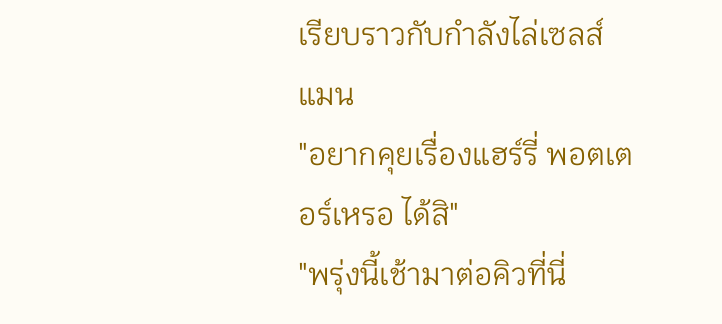เรียบราวกับกำลังไล่เซลส์แมน
"อยากคุยเรื่องแฮร์รี่ พอตเตอร์เหรอ ได้สิ"
"พรุ่งนี้เช้ามาต่อคิวที่นี่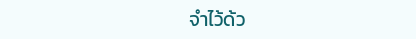จำไว้ด้ว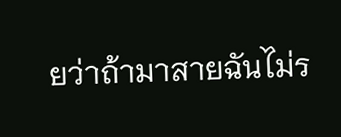ยว่าถ้ามาสายฉันไม่ร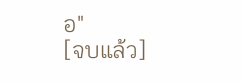อ"
[จบแล้ว]